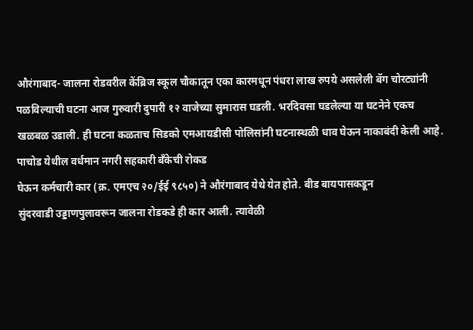औरंगाबाद- जालना रोडवरील केंब्रिज स्कूल चौकातून एका कारमधून पंधरा लाख रुपये असलेली बॅग चोरट्यांनी पळविल्याची घटना आज गुरुवारी दुपारी १२ वाजेच्या सुमारास घडली. भरदिवसा घडलेल्या या घटनेने एकच खळबळ उडाली. ही घटना कळताच सिडको एमआयडीसी पोलिसांनी घटनास्थळी धाव घेऊन नाकाबंदी केली आहे.
पाचोड येथील वर्धमान नगरी सहकारी बँकेची रोकड
घेऊन कर्मचारी कार (क्र. एमएच २०/ईई ९८५०) ने औरंगाबाद येथे येत होते. बीड बायपासकडून
सुंदरवाडी उड्डाणपुलावरून जालना रोडकडे ही कार आली. त्यावेळी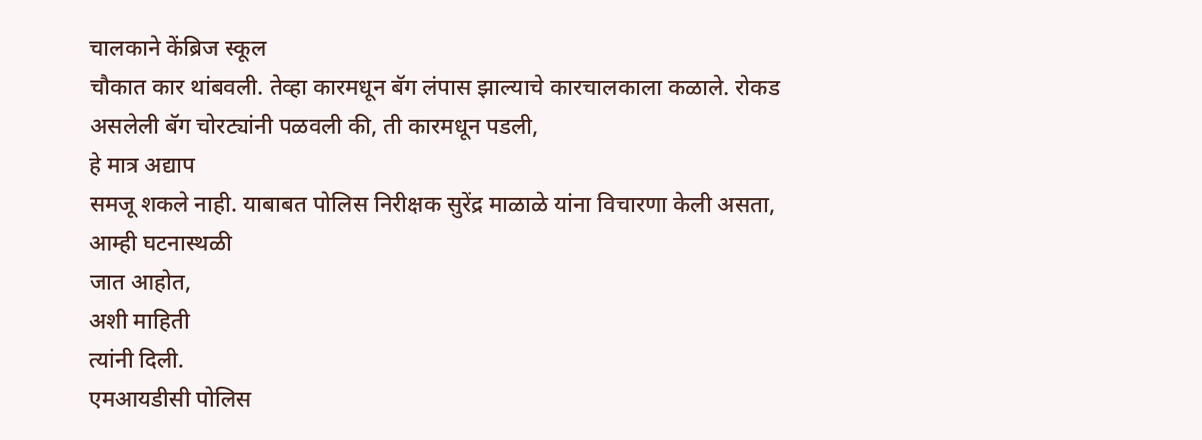चालकाने केंब्रिज स्कूल
चौकात कार थांबवली. तेव्हा कारमधून बॅग लंपास झाल्याचे कारचालकाला कळाले. रोकड
असलेली बॅग चोरट्यांनी पळवली की, ती कारमधून पडली,
हे मात्र अद्याप
समजू शकले नाही. याबाबत पोलिस निरीक्षक सुरेंद्र माळाळे यांना विचारणा केली असता,
आम्ही घटनास्थळी
जात आहोत,
अशी माहिती
त्यांनी दिली.
एमआयडीसी पोलिस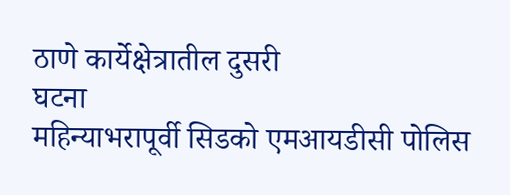ठाणे कार्येक्षेत्रातील दुसरी
घटना
महिन्याभरापूर्वी सिडको एमआयडीसी पोलिस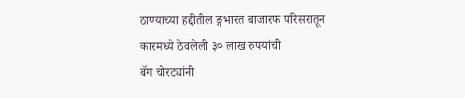ठाण्याच्या हद्दीतील ङ्गभारत बाजारफ परिसरातून कारमध्ये ठेवलेली ३० लाख रुपयांची
बॅग चोरट्यांनी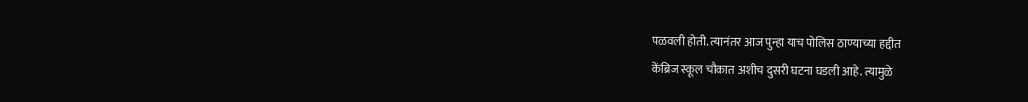पळवली होती. त्यानंतर आज पुन्हा याच पोलिस ठाण्याच्या हद्दीत
केंब्रिज स्कूल चौकात अशीच दुसरी घटना घडली आहे. त्यामुळे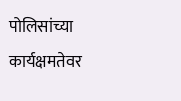पोलिसांच्या
कार्यक्षमतेवर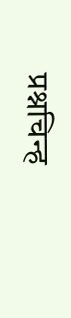प्रश्नचिन्ह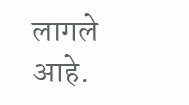लागले आहे.